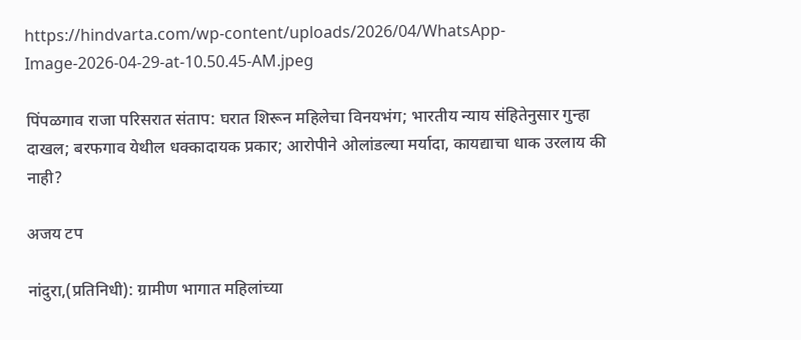https://hindvarta.com/wp-content/uploads/2026/04/WhatsApp-Image-2026-04-29-at-10.50.45-AM.jpeg

पिंपळगाव राजा परिसरात संताप: घरात शिरून महिलेचा विनयभंग; भारतीय न्याय संहितेनुसार गुन्हा दाखल; बरफगाव येथील धक्कादायक प्रकार; आरोपीने ओलांडल्या मर्यादा, कायद्याचा धाक उरलाय की नाही?

अजय टप

नांदुरा,(प्रतिनिधी): ग्रामीण भागात महिलांच्या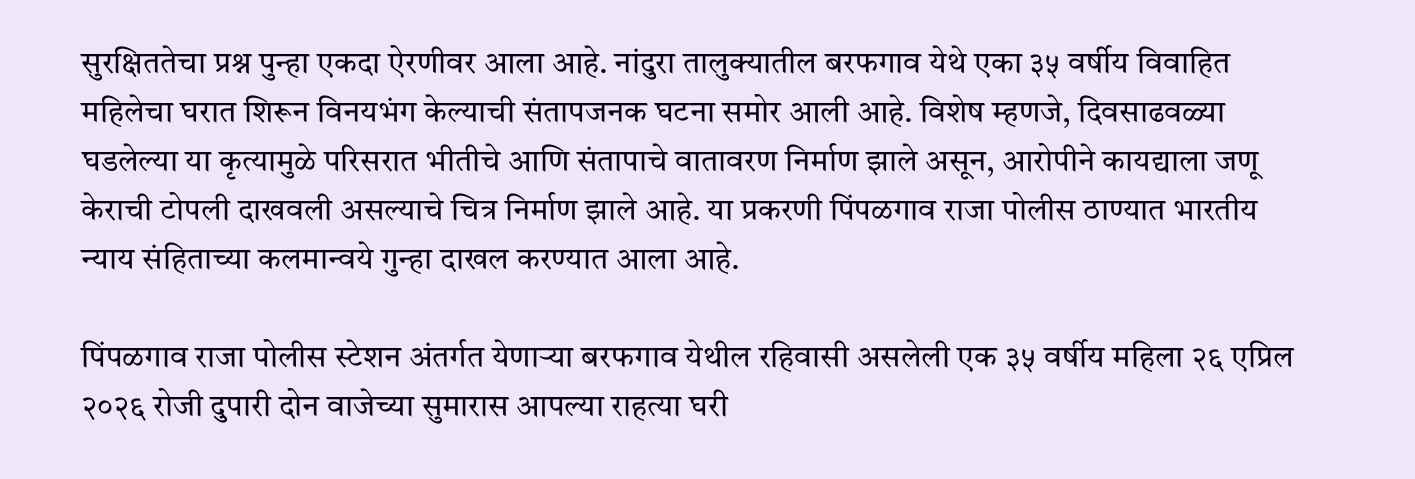सुरक्षिततेचा प्रश्न पुन्हा एकदा ऐरणीवर आला आहे. नांदुरा तालुक्यातील बरफगाव येथे एका ३५ वर्षीय विवाहित महिलेचा घरात शिरून विनयभंग केल्याची संतापजनक घटना समोर आली आहे. विशेष म्हणजे, दिवसाढवळ्या घडलेल्या या कृत्यामुळे परिसरात भीतीचे आणि संतापाचे वातावरण निर्माण झाले असून, आरोपीने कायद्याला जणू केराची टोपली दाखवली असल्याचे चित्र निर्माण झाले आहे. या प्रकरणी पिंपळगाव राजा पोलीस ठाण्यात भारतीय न्याय संहिताच्या कलमान्वये गुन्हा दाखल करण्यात आला आहे.

पिंपळगाव राजा पोलीस स्टेशन अंतर्गत येणाऱ्या बरफगाव येथील रहिवासी असलेली एक ३५ वर्षीय महिला २६ एप्रिल २०२६ रोजी दुपारी दोन वाजेच्या सुमारास आपल्या राहत्या घरी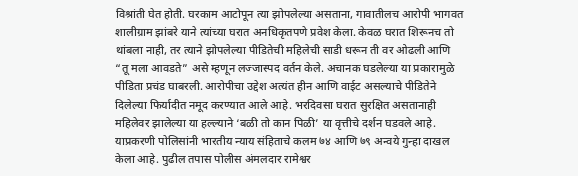विश्रांती घेत होती. घरकाम आटोपून त्या झोपलेल्या असताना, गावातीलच आरोपी भागवत शालीग्राम झांबरे याने त्यांच्या घरात अनधिकृतपणे प्रवेश केला. केवळ घरात शिरूनच तो थांबला नाही, तर त्याने झोपलेल्या पीडितेची महिलेची साडी धरून ती वर ओढली आणि “तू मला आवडते” असे म्हणून लज्जास्पद वर्तन केले. अचानक घडलेल्या या प्रकारामुळे पीडिता प्रचंड घाबरली. आरोपीचा उद्देश अत्यंत हीन आणि वाईट असल्याचे पीडितेने दिलेल्या फिर्यादीत नमूद करण्यात आले आहे. भरदिवसा घरात सुरक्षित असतानाही महिलेवर झालेल्या या हल्ल्याने ‘बळी तो कान पिळी’ या वृत्तीचे दर्शन घडवले आहे. याप्रकरणी पोलिसांनी भारतीय न्याय संहिताचे कलम ७४ आणि ७९ अन्वये गुन्हा दाखल केला आहे. पुढील तपास पोलीस अंमलदार रामेश्वर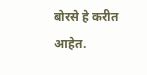बोरसे हे करीत आहेत.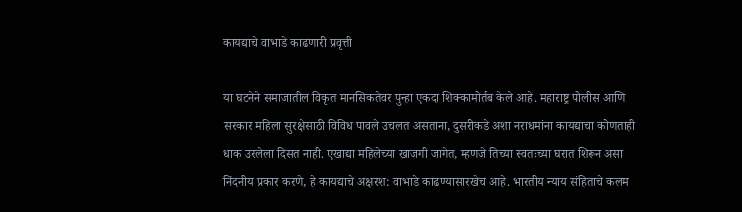कायद्याचे वाभाडे काढणारी प्रवृत्ती

या घटनेने समाजातील विकृत मानसिकतेवर पुन्हा एकदा शिक्कामोर्तब केले आहे. महाराष्ट्र पोलीस आणि सरकार महिला सुरक्षेसाठी विविध पावले उचलत असताना, दुसरीकडे अशा नराधमांना कायद्याचा कोणताही धाक उरलेला दिसत नाही. एखाद्या महिलेच्या खाजगी जागेत, म्हणजे तिच्या स्वतःच्या घरात शिरून असा निंदनीय प्रकार करणे, हे कायद्याचे अक्षरश: वाभाडे काढण्यासारखेच आहे. भारतीय न्याय संहिताचे कलम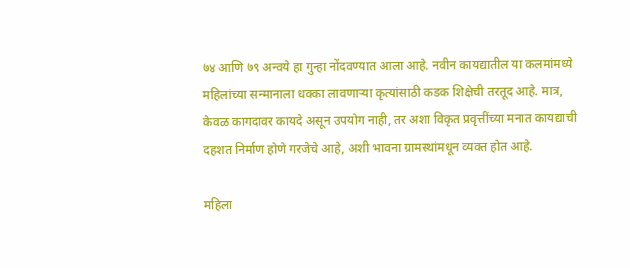७४ आणि ७९ अन्वये हा गुन्हा नोंदवण्यात आला आहे. नवीन कायद्यातील या कलमांमध्ये महिलांच्या सन्मानाला धक्का लावणाऱ्या कृत्यांसाठी कडक शिक्षेची तरतूद आहे. मात्र, केवळ कागदावर कायदे असून उपयोग नाही, तर अशा विकृत प्रवृत्तींच्या मनात कायद्याची दहशत निर्माण होणे गरजेचे आहे, अशी भावना ग्रामस्थांमधून व्यक्त होत आहे.

महिला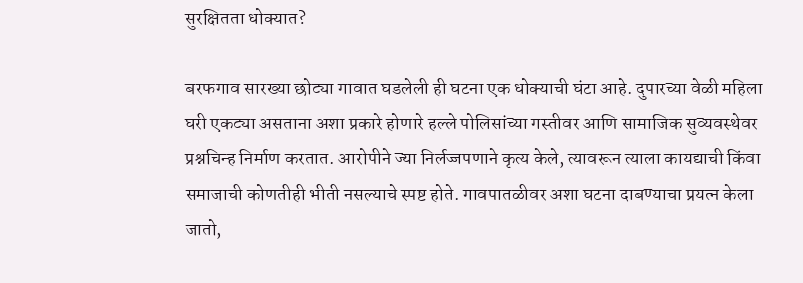सुरक्षितता धोक्यात?

बरफगाव सारख्या छोट्या गावात घडलेली ही घटना एक धोक्याची घंटा आहे. दुपारच्या वेळी महिला घरी एकट्या असताना अशा प्रकारे होणारे हल्ले पोलिसांच्या गस्तीवर आणि सामाजिक सुव्यवस्थेवर प्रश्नचिन्ह निर्माण करतात. आरोपीने ज्या निर्लज्जपणाने कृत्य केले, त्यावरून त्याला कायद्याची किंवा समाजाची कोणतीही भीती नसल्याचे स्पष्ट होते. गावपातळीवर अशा घटना दाबण्याचा प्रयत्न केला जातो,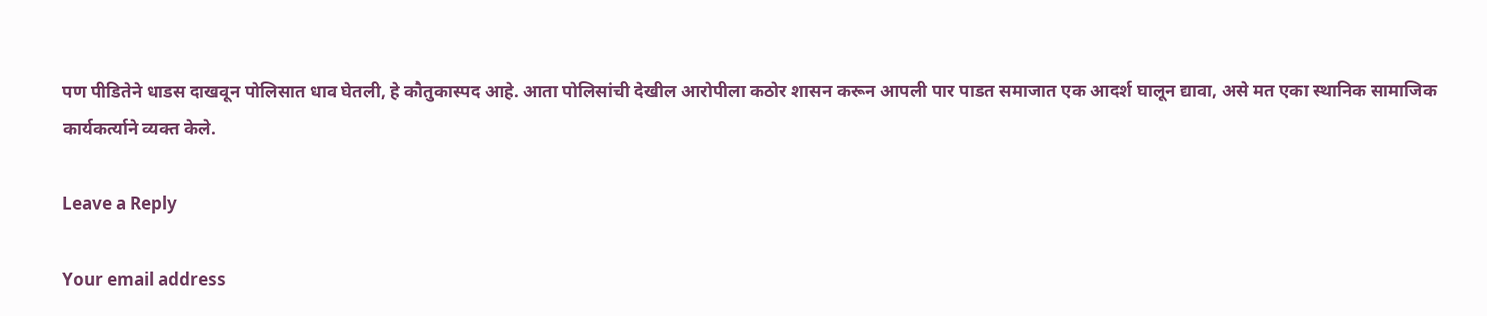पण पीडितेने धाडस दाखवून पोलिसात धाव घेतली, हे कौतुकास्पद आहे. आता पोलिसांची देखील आरोपीला कठोर शासन करून आपली पार पाडत समाजात एक आदर्श घालून द्यावा, असे मत एका स्थानिक सामाजिक कार्यकर्त्याने व्यक्त केले.

Leave a Reply

Your email address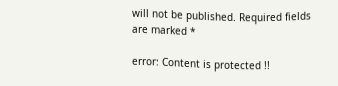will not be published. Required fields are marked *

error: Content is protected !!